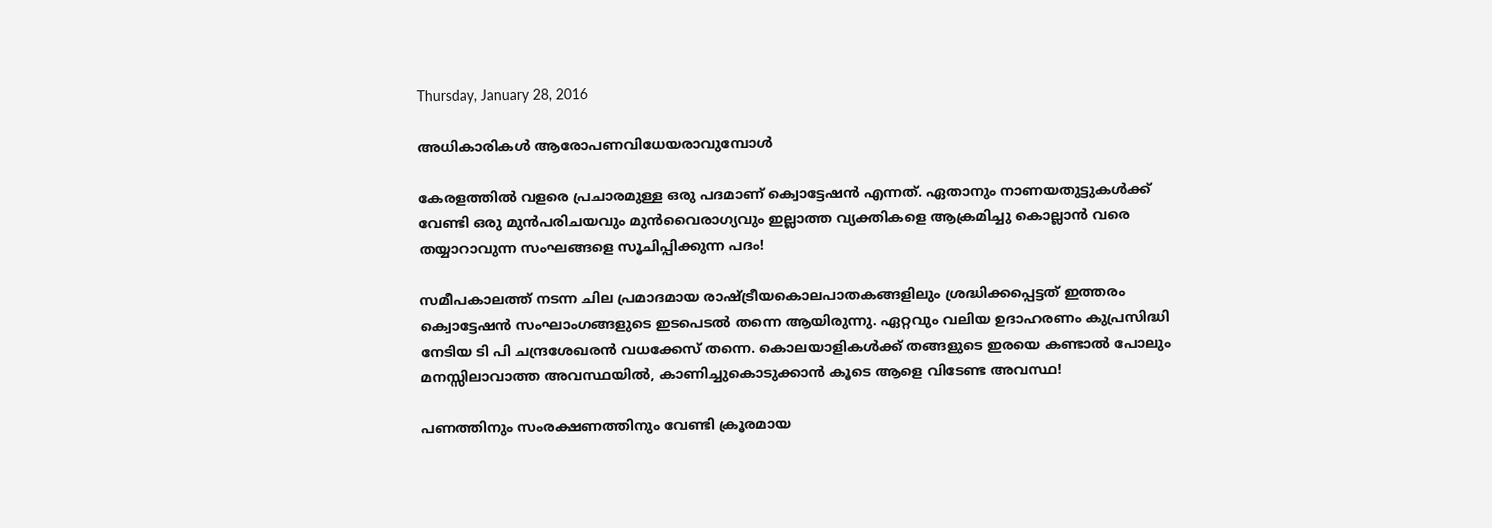Thursday, January 28, 2016

അധികാരികൾ ആരോപണവിധേയരാവുമ്പോൾ

കേരളത്തിൽ വളരെ പ്രചാരമുള്ള ഒരു പദമാണ് ക്വൊട്ടേഷൻ എന്നത്. ഏതാനും നാണയതുട്ടുകൾക്ക് വേണ്ടി ഒരു മുൻപരിചയവും മുൻവൈരാഗ്യവും ഇല്ലാത്ത വ്യക്തികളെ ആക്രമിച്ചു കൊല്ലാൻ വരെ തയ്യാറാവുന്ന സംഘങ്ങളെ സൂചിപ്പിക്കുന്ന പദം!

സമീപകാലത്ത് നടന്ന ചില പ്രമാദമായ രാഷ്ട്രീയകൊലപാതകങ്ങളിലും ശ്രദ്ധിക്കപ്പെട്ടത് ഇത്തരം ക്വൊട്ടേഷൻ സംഘാംഗങ്ങളുടെ ഇടപെടൽ തന്നെ ആയിരുന്നു. ഏറ്റവും വലിയ ഉദാഹരണം കുപ്രസിദ്ധി നേടിയ ടി പി ചന്ദ്രശേഖരൻ വധക്കേസ് തന്നെ. കൊലയാളികൾക്ക് തങ്ങളുടെ ഇരയെ കണ്ടാൽ പോലും മനസ്സിലാവാത്ത അവസ്ഥയിൽ, കാണിച്ചുകൊടുക്കാൻ കൂടെ ആളെ വിടേണ്ട അവസ്ഥ!

പണത്തിനും സംരക്ഷണത്തിനും വേണ്ടി ക്രൂരമായ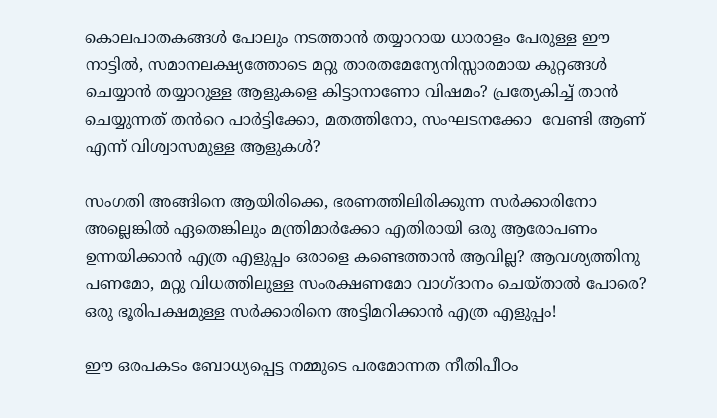കൊലപാതകങ്ങൾ പോലും നടത്താൻ തയ്യാറായ ധാരാളം പേരുള്ള ഈ നാട്ടിൽ, സമാനലക്ഷ്യത്തോടെ മറ്റു താരതമേന്യേനിസ്സാരമായ കുറ്റങ്ങൾ ചെയ്യാൻ തയ്യാറുള്ള ആളുകളെ കിട്ടാനാണോ വിഷമം? പ്രത്യേകിച്ച് താൻ ചെയ്യുന്നത് തൻറെ പാർട്ടിക്കോ, മതത്തിനോ, സംഘടനക്കോ  വേണ്ടി ആണ് എന്ന് വിശ്വാസമുള്ള ആളുകൾ?

സംഗതി അങ്ങിനെ ആയിരിക്കെ, ഭരണത്തിലിരിക്കുന്ന സർക്കാരിനോ അല്ലെങ്കിൽ ഏതെങ്കിലും മന്ത്രിമാർക്കോ എതിരായി ഒരു ആരോപണം ഉന്നയിക്കാൻ എത്ര എളുപ്പം ഒരാളെ കണ്ടെത്താൻ ആവില്ല? ആവശ്യത്തിനു പണമോ, മറ്റു വിധത്തിലുള്ള സംരക്ഷണമോ വാഗ്ദാനം ചെയ്‌താൽ പോരെ? ഒരു ഭൂരിപക്ഷമുള്ള സർക്കാരിനെ അട്ടിമറിക്കാൻ എത്ര എളുപ്പം!

ഈ ഒരപകടം ബോധ്യപ്പെട്ട നമ്മുടെ പരമോന്നത നീതിപീഠം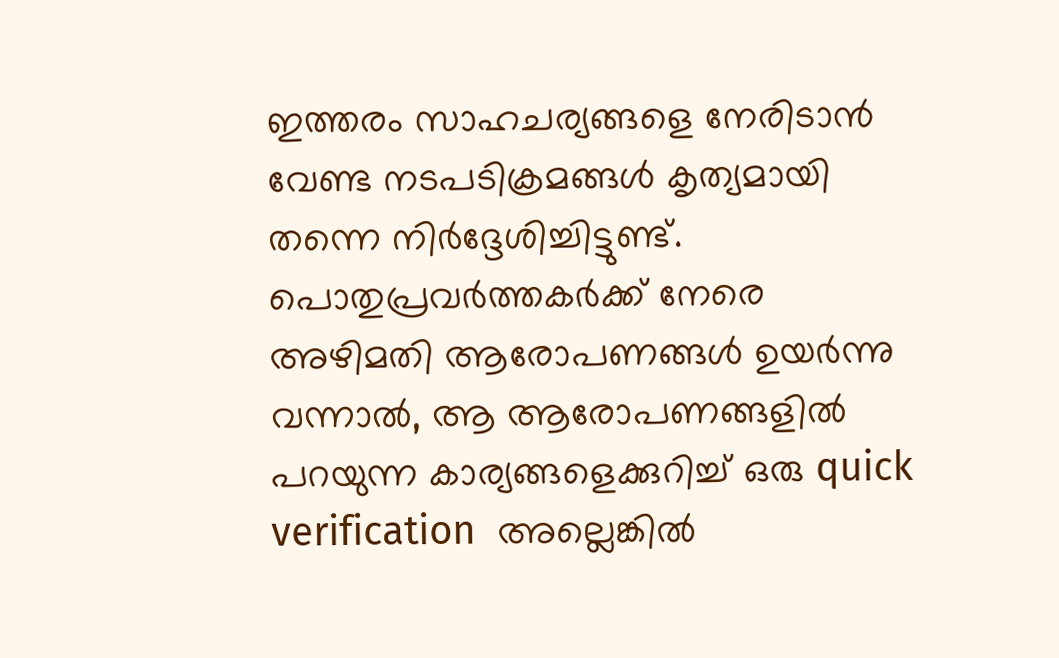ഇത്തരം സാഹചര്യങ്ങളെ നേരിടാൻ വേണ്ട നടപടിക്രമങ്ങൾ കൃത്യമായി തന്നെ നിർദ്ദേശിച്ചിട്ടുണ്ട്. പൊതുപ്രവർത്തകർക്ക് നേരെ അഴിമതി ആരോപണങ്ങൾ ഉയർന്നു വന്നാൽ, ആ ആരോപണങ്ങളിൽ പറയുന്ന കാര്യങ്ങളെക്കുറിച്ച് ഒരു quick verification  അല്ലെങ്കിൽ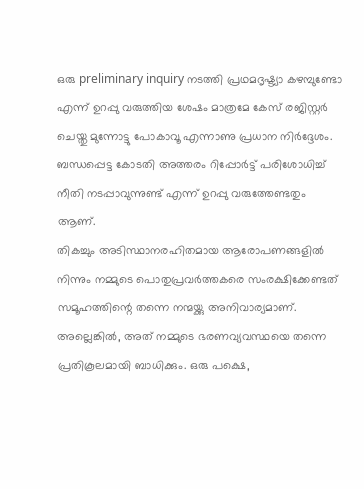ഒരു preliminary inquiry നടത്തി പ്രഥമദൃഷ്ട്യാ കഴമ്പുണ്ടോ എന്ന് ഉറപ്പു വരുത്തിയ ശേഷം മാത്രമേ കേസ് രജിസ്റ്റർ ചെയ്തു മുന്നോട്ടു പോകാവൂ എന്നാണു പ്രധാന നിർദ്ദേശം. ബന്ധപ്പെട്ട കോടതി അത്തരം റിപ്പോർട്ട്‌ പരിശോധിച്ച് നീതി നടപ്പാവുന്നുണ്ട് എന്ന് ഉറപ്പു വരുത്തേണ്ടതും ആണ്.
തികച്ചും അടിസ്ഥാനരഹിതമായ ആരോപണങ്ങളിൽ നിന്നും നമ്മുടെ പൊതുപ്രവർത്തകരെ സംരക്ഷിക്കേണ്ടത് സമൂഹത്തിന്റെ തന്നെ നന്മയ്ക്കു അനിവാര്യമാണ്. അല്ലെങ്കിൽ, അത് നമ്മുടെ ഭരണവ്യവസ്ഥയെ തന്നെ പ്രതികൂലമായി ബാധിക്കും. ഒരു പക്ഷെ,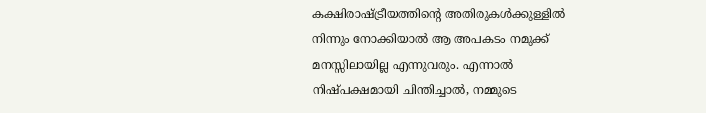കക്ഷിരാഷ്ട്രീയത്തിന്റെ അതിരുകൾക്കുള്ളിൽ നിന്നും നോക്കിയാൽ ആ അപകടം നമുക്ക് മനസ്സിലായില്ല എന്നുവരും. എന്നാൽ നിഷ്പക്ഷമായി ചിന്തിച്ചാൽ, നമ്മുടെ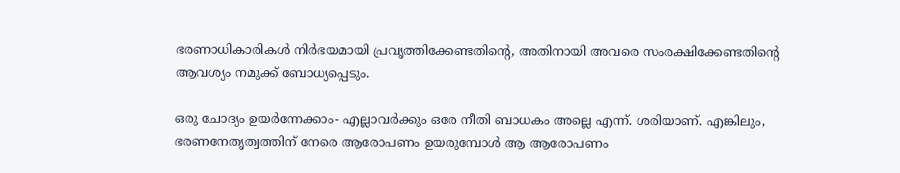ഭരണാധികാരികൾ നിർഭയമായി പ്രവൃത്തിക്കേണ്ടതിന്റെ, അതിനായി അവരെ സംരക്ഷിക്കേണ്ടതിന്റെ ആവശ്യം നമുക്ക് ബോധ്യപ്പെടും.

ഒരു ചോദ്യം ഉയർന്നേക്കാം- എല്ലാവർക്കും ഒരേ നീതി ബാധകം അല്ലെ എന്ന്. ശരിയാണ്. എങ്കിലും, ഭരണനേതൃത്വത്തിന് നേരെ ആരോപണം ഉയരുമ്പോൾ ആ ആരോപണം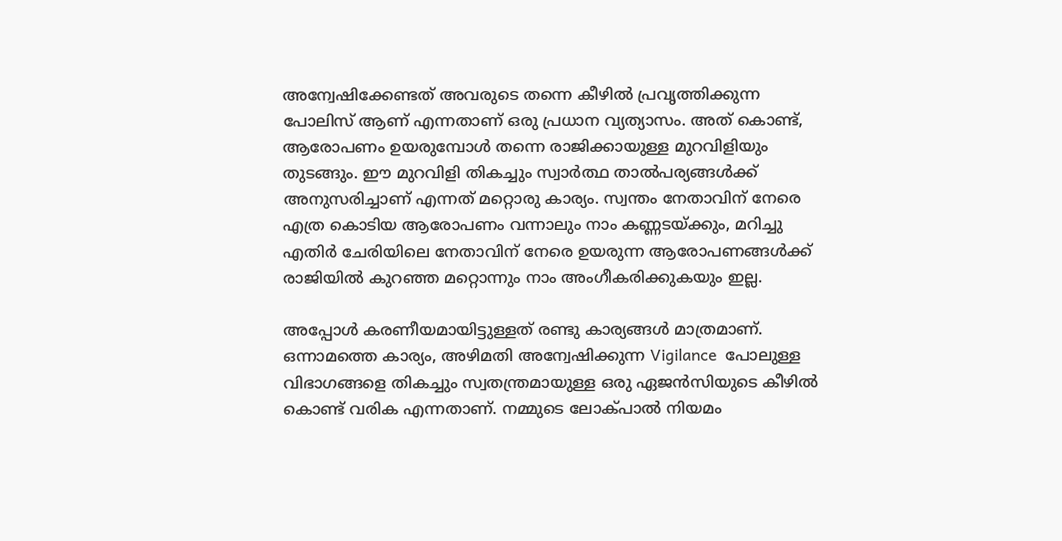അന്വേഷിക്കേണ്ടത് അവരുടെ തന്നെ കീഴിൽ പ്രവൃത്തിക്കുന്ന പോലിസ് ആണ് എന്നതാണ് ഒരു പ്രധാന വ്യത്യാസം. അത് കൊണ്ട്, ആരോപണം ഉയരുമ്പോൾ തന്നെ രാജിക്കായുള്ള മുറവിളിയും തുടങ്ങും. ഈ മുറവിളി തികച്ചും സ്വാർത്ഥ താൽപര്യങ്ങൾക്ക്‌ അനുസരിച്ചാണ് എന്നത് മറ്റൊരു കാര്യം. സ്വന്തം നേതാവിന് നേരെ എത്ര കൊടിയ ആരോപണം വന്നാലും നാം കണ്ണടയ്ക്കും, മറിച്ചു എതിർ ചേരിയിലെ നേതാവിന് നേരെ ഉയരുന്ന ആരോപണങ്ങൾക്ക് രാജിയിൽ കുറഞ്ഞ മറ്റൊന്നും നാം അംഗീകരിക്കുകയും ഇല്ല.

അപ്പോൾ കരണീയമായിട്ടുള്ളത് രണ്ടു കാര്യങ്ങൾ മാത്രമാണ്. ഒന്നാമത്തെ കാര്യം, അഴിമതി അന്വേഷിക്കുന്ന Vigilance  പോലുള്ള വിഭാഗങ്ങളെ തികച്ചും സ്വതന്ത്രമായുള്ള ഒരു ഏജൻസിയുടെ കീഴിൽ കൊണ്ട് വരിക എന്നതാണ്. നമ്മുടെ ലോക്പാൽ നിയമം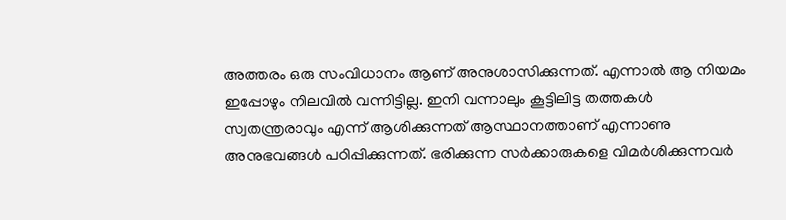അത്തരം ഒരു സംവിധാനം ആണ് അനുശാസിക്കുന്നത്. എന്നാൽ ആ നിയമം ഇപ്പോഴും നിലവിൽ വന്നിട്ടില്ല. ഇനി വന്നാലും കൂട്ടിലിട്ട തത്തകൾ സ്വതന്ത്രരാവും എന്ന് ആശിക്കുന്നത് ആസ്ഥാനത്താണ് എന്നാണു അനുഭവങ്ങൾ പഠിപ്പിക്കുന്നത്‌. ഭരിക്കുന്ന സർക്കാരുകളെ വിമർശിക്കുന്നവർ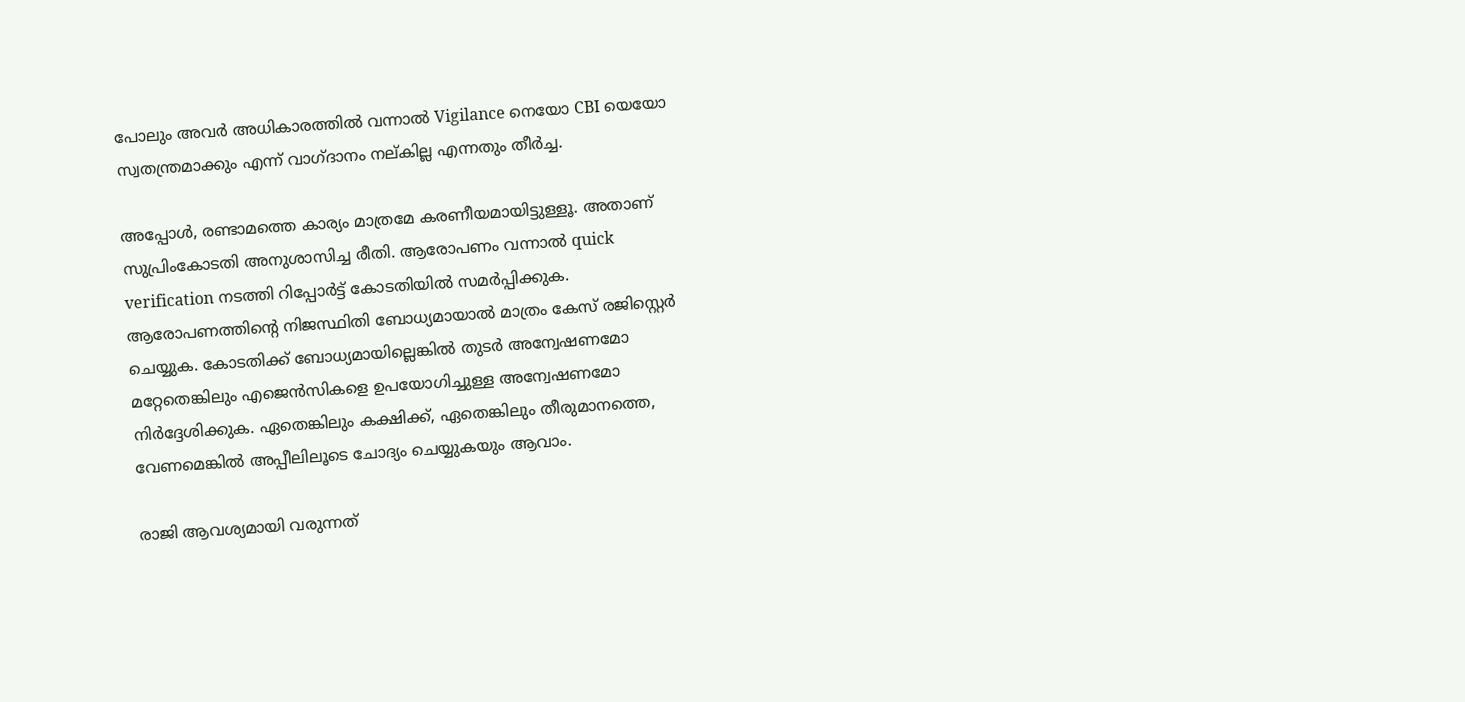പോലും അവർ അധികാരത്തിൽ വന്നാൽ Vigilance നെയോ CBI യെയോ സ്വതന്ത്രമാക്കും എന്ന് വാഗ്ദാനം നല്കില്ല എന്നതും തീർച്ച.

അപ്പോൾ, രണ്ടാമത്തെ കാര്യം മാത്രമേ കരണീയമായിട്ടുള്ളൂ. അതാണ്‌ സുപ്രിംകോടതി അനുശാസിച്ച രീതി. ആരോപണം വന്നാൽ quick verification നടത്തി റിപ്പോർട്ട്‌ കോടതിയിൽ സമർപ്പിക്കുക. ആരോപണത്തിന്റെ നിജസ്ഥിതി ബോധ്യമായാൽ മാത്രം കേസ് രജിസ്റ്റെർ ചെയ്യുക. കോടതിക്ക് ബോധ്യമായില്ലെങ്കിൽ തുടർ അന്വേഷണമോ മറ്റേതെങ്കിലും എജെൻസികളെ ഉപയോഗിച്ചുള്ള അന്വേഷണമോ നിർദ്ദേശിക്കുക. ഏതെങ്കിലും കക്ഷിക്ക്, ഏതെങ്കിലും തീരുമാനത്തെ, വേണമെങ്കിൽ അപ്പീലിലൂടെ ചോദ്യം ചെയ്യുകയും ആവാം.

രാജി ആവശ്യമായി വരുന്നത്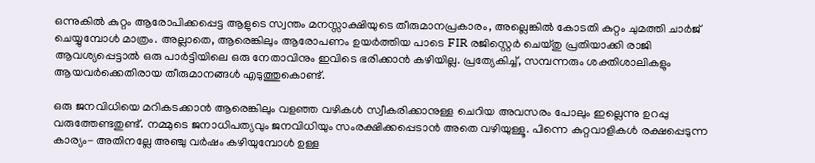ഒന്നുകിൽ കുറ്റം ആരോപിക്കപ്പെട്ട ആളുടെ സ്വന്തം മനസ്സാക്ഷിയുടെ തീരുമാനപ്രകാരം, അല്ലെങ്കിൽ കോടതി കുറ്റം ചുമത്തി ചാർജ് ചെയ്യുമ്പോൾ മാത്രം. അല്ലാതെ, ആരെങ്കിലും ആരോപണം ഉയർത്തിയ പാടെ FIR രജിസ്റ്റെർ ചെയ്തു പ്രതിയാക്കി രാജി ആവശ്യപ്പെട്ടാൽ ഒരു പാർട്ടിയിലെ ഒരു നേതാവിനും ഇവിടെ ഭരിക്കാൻ കഴിയില്ല. പ്രത്യേകിച്ച്, സമ്പന്നരും ശക്തിശാലികളും ആയവർക്കെതിരായ തീരുമാനങ്ങൾ എടുത്തുകൊണ്ട്.

ഒരു ജനവിധിയെ മറികടക്കാൻ ആരെങ്കിലും വളഞ്ഞ വഴികൾ സ്വീകരിക്കാനുള്ള ചെറിയ അവസരം പോലും ഇല്ലെന്നു ഉറപ്പു വരുത്തേണ്ടതുണ്ട്. നമ്മുടെ ജനാധിപത്യവും ജനവിധിയും സംരക്ഷിക്കപ്പെടാൻ അതെ വഴിയുള്ളൂ. പിന്നെ കുറ്റവാളികൾ രക്ഷപ്പെടുന്ന കാര്യം- അതിനല്ലേ അഞ്ചു വർഷം കഴിയുമ്പോൾ ഉള്ള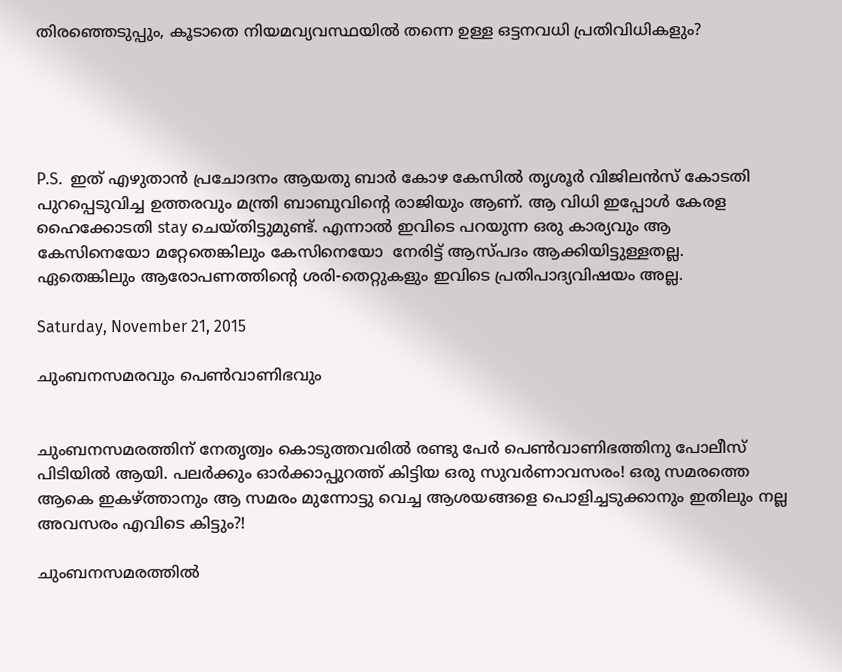തിരഞ്ഞെടുപ്പും, കൂടാതെ നിയമവ്യവസ്ഥയിൽ തന്നെ ഉള്ള ഒട്ടനവധി പ്രതിവിധികളും?





P.S.  ഇത് എഴുതാൻ പ്രചോദനം ആയതു ബാർ കോഴ കേസിൽ തൃശൂർ വിജിലൻസ് കോടതി പുറപ്പെടുവിച്ച ഉത്തരവും മന്ത്രി ബാബുവിന്റെ രാജിയും ആണ്. ആ വിധി ഇപ്പോൾ കേരള ഹൈക്കോടതി stay ചെയ്തിട്ടുമുണ്ട്. എന്നാൽ ഇവിടെ പറയുന്ന ഒരു കാര്യവും ആ കേസിനെയോ മറ്റേതെങ്കിലും കേസിനെയോ  നേരിട്ട് ആസ്പദം ആക്കിയിട്ടുള്ളതല്ല. ഏതെങ്കിലും ആരോപണത്തിന്റെ ശരി-തെറ്റുകളും ഇവിടെ പ്രതിപാദ്യവിഷയം അല്ല.

Saturday, November 21, 2015

ചുംബനസമരവും പെണ്‍വാണിഭവും


ചുംബനസമരത്തിന്‌ നേതൃത്വം കൊടുത്തവരിൽ രണ്ടു പേർ പെണ്‍വാണിഭത്തിനു പോലീസ് പിടിയിൽ ആയി. പലർക്കും ഓർക്കാപ്പുറത്ത് കിട്ടിയ ഒരു സുവർണാവസരം! ഒരു സമരത്തെ ആകെ ഇകഴ്ത്താനും ആ സമരം മുന്നോട്ടു വെച്ച ആശയങ്ങളെ പൊളിച്ചടുക്കാനും ഇതിലും നല്ല അവസരം എവിടെ കിട്ടും?!

ചുംബനസമരത്തിൽ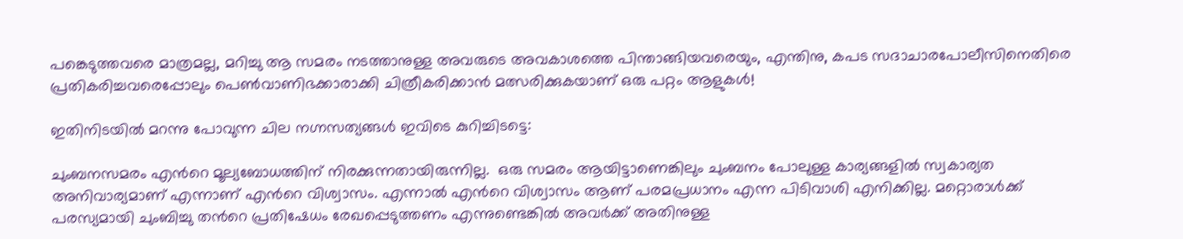പങ്കെടുത്തവരെ മാത്രമല്ല, മറിച്ചു ആ സമരം നടത്താനുള്ള അവരുടെ അവകാശത്തെ പിന്താങ്ങിയവരെയും, എന്തിനു, കപട സദാചാരപോലീസിനെതിരെ പ്രതികരിച്ചവരെപ്പോലും പെണ്‍വാണിഭക്കാരാക്കി ചിത്രീകരിക്കാൻ മത്സരിക്കുകയാണ് ഒരു പറ്റം ആളുകൾ!

ഇതിനിടയിൽ മറന്നു പോവുന്ന ചില നഗ്നസത്യങ്ങൾ ഇവിടെ കുറിച്ചിടട്ടെ:

ചുംബനസമരം എൻറെ മൂല്യബോധത്തിന് നിരക്കുന്നതായിരുന്നില്ല.  ഒരു സമരം ആയിട്ടാണെങ്കിലും ചുംബനം പോലുള്ള കാര്യങ്ങളിൽ സ്വകാര്യത അനിവാര്യമാണ് എന്നാണ് എൻറെ വിശ്വാസം. എന്നാൽ എൻറെ വിശ്വാസം ആണ് പരമപ്രധാനം എന്ന പിടിവാശി എനിക്കില്ല. മറ്റൊരാൾക്ക്‌ പരസ്യമായി ചുംബിച്ചു തൻറെ പ്രതിഷേധം രേഖപ്പെടുത്തണം എന്നുണ്ടെങ്കിൽ അവർക്ക് അതിനുള്ള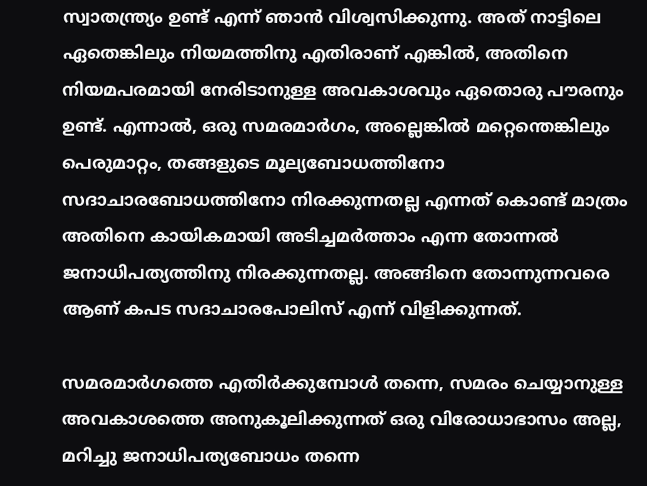സ്വാതന്ത്ര്യം ഉണ്ട് എന്ന് ഞാൻ വിശ്വസിക്കുന്നു. അത് നാട്ടിലെ ഏതെങ്കിലും നിയമത്തിനു എതിരാണ് എങ്കിൽ, അതിനെ നിയമപരമായി നേരിടാനുള്ള അവകാശവും ഏതൊരു പൗരനും ഉണ്ട്. എന്നാൽ, ഒരു സമരമാർഗം, അല്ലെങ്കിൽ മറ്റെന്തെങ്കിലും പെരുമാറ്റം, തങ്ങളുടെ മൂല്യബോധത്തിനോ സദാചാരബോധത്തിനോ നിരക്കുന്നതല്ല എന്നത് കൊണ്ട് മാത്രം അതിനെ കായികമായി അടിച്ചമർത്താം എന്ന തോന്നൽ ജനാധിപത്യത്തിനു നിരക്കുന്നതല്ല. അങ്ങിനെ തോന്നുന്നവരെ ആണ് കപട സദാചാരപോലിസ് എന്ന് വിളിക്കുന്നത്‌.

സമരമാർഗത്തെ എതിർക്കുമ്പോൾ തന്നെ, സമരം ചെയ്യാനുള്ള അവകാശത്തെ അനുകൂലിക്കുന്നത് ഒരു വിരോധാഭാസം അല്ല, മറിച്ചു ജനാധിപത്യബോധം തന്നെ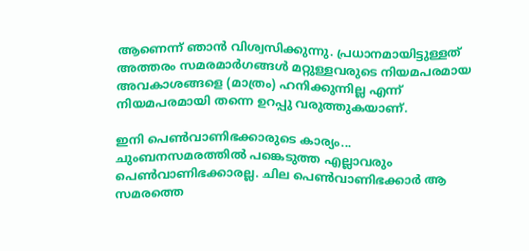ആണെന്ന് ഞാൻ വിശ്വസിക്കുന്നു. പ്രധാനമായിട്ടുള്ളത് അത്തരം സമരമാർഗങ്ങൾ മറ്റുള്ളവരുടെ നിയമപരമായ അവകാശങ്ങളെ (മാത്രം) ഹനിക്കുന്നില്ല എന്ന് നിയമപരമായി തന്നെ ഉറപ്പു വരുത്തുകയാണ്.

ഇനി പെണ്‍വാണിഭക്കാരുടെ കാര്യം...
ചുംബനസമരത്തിൽ പങ്കെടുത്ത എല്ലാവരും പെണ്‍വാണിഭക്കാരല്ല. ചില പെണ്‍വാണിഭക്കാർ ആ സമരത്തെ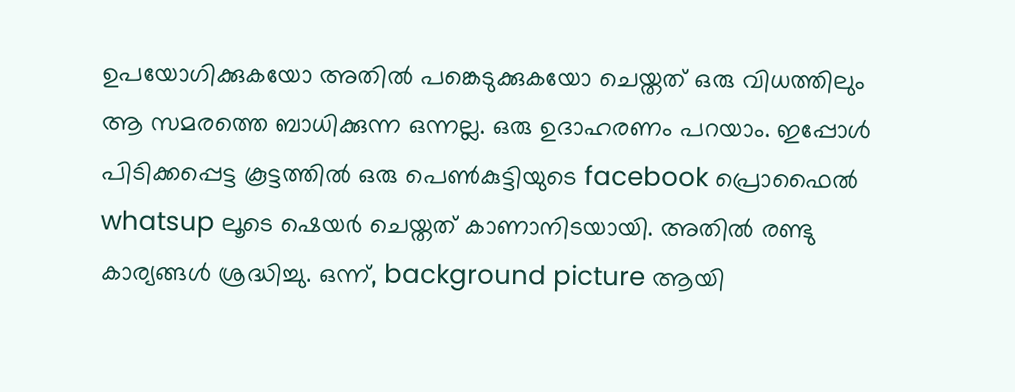ഉപയോഗിക്കുകയോ അതിൽ പങ്കെടുക്കുകയോ ചെയ്തത് ഒരു വിധത്തിലും ആ സമരത്തെ ബാധിക്കുന്ന ഒന്നല്ല. ഒരു ഉദാഹരണം പറയാം. ഇപ്പോൾ പിടിക്കപ്പെട്ട കൂട്ടത്തിൽ ഒരു പെണ്‍കുട്ടിയുടെ facebook പ്രൊഫൈൽ whatsup ലൂടെ ഷെയർ ചെയ്തത് കാണാനിടയായി. അതിൽ രണ്ടു കാര്യങ്ങൾ ശ്രദ്ധിച്ചു. ഒന്ന്, background picture ആയി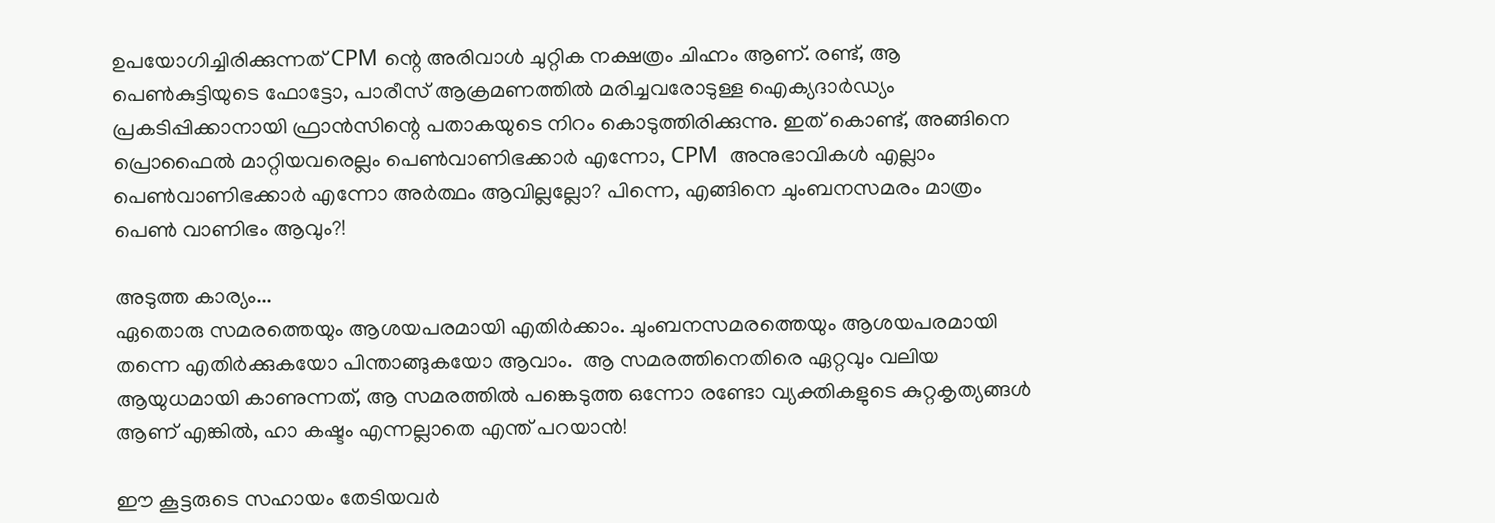ഉപയോഗിച്ചിരിക്കുന്നത് CPM ന്റെ അരിവാൾ ചുറ്റിക നക്ഷത്രം ചിഹ്നം ആണ്. രണ്ട്, ആ പെണ്‍കുട്ടിയുടെ ഫോട്ടോ, പാരീസ് ആക്രമണത്തിൽ മരിച്ചവരോടുള്ള ഐക്യദാർഡ്യം പ്രകടിപ്പിക്കാനായി ഫ്രാൻസിന്റെ പതാകയുടെ നിറം കൊടുത്തിരിക്കുന്നു. ഇത് കൊണ്ട്, അങ്ങിനെ പ്രൊഫൈൽ മാറ്റിയവരെല്ലം പെണ്‍വാണിഭക്കാർ എന്നോ, CPM  അനുഭാവികൾ എല്ലാം പെണ്‍വാണിഭക്കാർ എന്നോ അർത്ഥം ആവില്ലല്ലോ? പിന്നെ, എങ്ങിനെ ചുംബനസമരം മാത്രം പെണ്‍ വാണിഭം ആവും?!

അടുത്ത കാര്യം...
ഏതൊരു സമരത്തെയും ആശയപരമായി എതിർക്കാം. ചുംബനസമരത്തെയും ആശയപരമായി തന്നെ എതിർക്കുകയോ പിന്താങ്ങുകയോ ആവാം.  ആ സമരത്തിനെതിരെ ഏറ്റവും വലിയ ആയുധമായി കാണുന്നത്, ആ സമരത്തിൽ പങ്കെടുത്ത ഒന്നോ രണ്ടോ വ്യക്തികളുടെ കുറ്റകൃത്യങ്ങൾ ആണ് എങ്കിൽ, ഹാ കഷ്ടം എന്നല്ലാതെ എന്ത് പറയാൻ!

ഈ കൂട്ടരുടെ സഹായം തേടിയവർ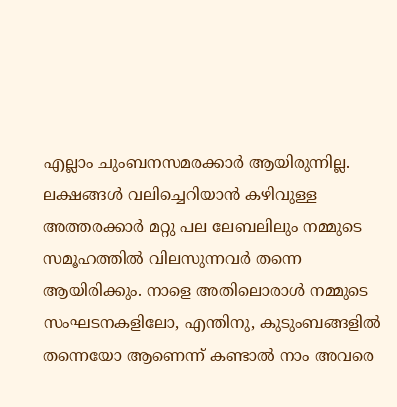എല്ലാം ചുംബനസമരക്കാർ ആയിരുന്നില്ല. ലക്ഷങ്ങൾ വലിച്ചെറിയാൻ കഴിവുള്ള അത്തരക്കാർ മറ്റു പല ലേബലിലും നമ്മുടെ സമൂഹത്തിൽ വിലസുന്നവർ തന്നെ ആയിരിക്കും. നാളെ അതിലൊരാൾ നമ്മുടെ സംഘടനകളിലോ, എന്തിനു, കുടുംബങ്ങളിൽ തന്നെയോ ആണെന്ന് കണ്ടാൽ നാം അവരെ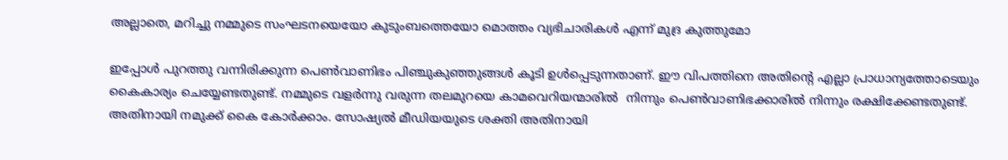അല്ലാതെ, മറിച്ചു നമ്മുടെ സംഘടനയെയോ കുടുംബത്തെയോ മൊത്തം വ്യഭിചാരികൾ എന്ന് മുദ്ര കുത്തുമോ

ഇപ്പോൾ പുറത്തു വന്നിരിക്കുന്ന പെണ്‍വാണിഭം പിഞ്ചുകുഞ്ഞുങ്ങൾ കൂടി ഉൾപ്പെടുന്നതാണ്. ഈ വിപത്തിനെ അതിന്റെ എല്ലാ പ്രാധാന്യത്തോടെയും കൈകാര്യം ചെയ്യേണ്ടതുണ്ട്. നമ്മുടെ വളർന്നു വരുന്ന തലമുറയെ കാമവെറിയന്മാരിൽ  നിന്നും പെണ്‍വാണിഭക്കാരിൽ നിന്നും രക്ഷിക്കേണ്ടതുണ്ട്. അതിനായി നമുക്ക് കൈ കോർക്കാം. സോഷ്യൽ മീഡിയയുടെ ശക്തി അതിനായി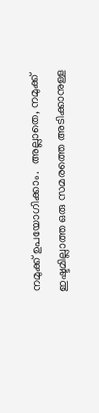നമുക്ക് ഉപയോഗിക്കാം.  അല്ലാതെ, നമുക്ക് ഇഷ്ടമില്ലാത്ത ഒരു സമരത്തെ അടിക്കാനുള്ള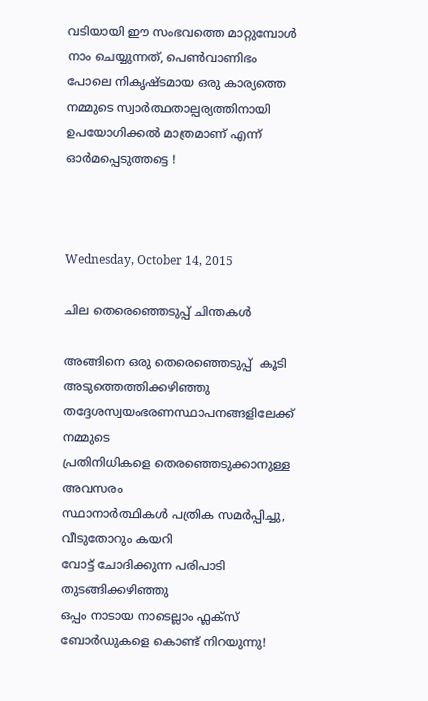വടിയായി ഈ സംഭവത്തെ മാറ്റുമ്പോൾ നാം ചെയ്യുന്നത്, പെണ്‍വാണിഭം പോലെ നികൃഷ്ടമായ ഒരു കാര്യത്തെ നമ്മുടെ സ്വാർത്ഥതാല്പര്യത്തിനായി ഉപയോഗിക്കൽ മാത്രമാണ് എന്ന് ഓർമപ്പെടുത്തട്ടെ !



Wednesday, October 14, 2015

ചില തെരെഞ്ഞെടുപ്പ് ചിന്തകൾ

അങ്ങിനെ ഒരു തെരെഞ്ഞെടുപ്പ്  കൂടി അടുത്തെത്തിക്കഴിഞ്ഞു
തദ്ദേശസ്വയംഭരണസ്ഥാപനങ്ങളിലേക്ക് നമ്മുടെ
പ്രതിനിധികളെ തെരഞ്ഞെടുക്കാനുള്ള അവസരം
സ്ഥാനാർത്ഥികൾ പത്രിക സമർപ്പിച്ചു, വീടുതോറും കയറി
വോട്ട് ചോദിക്കുന്ന പരിപാടി തുടങ്ങിക്കഴിഞ്ഞു
ഒപ്പം നാടായ നാടെല്ലാം ഫ്ലക്സ് ബോർഡുകളെ കൊണ്ട് നിറയുന്നു!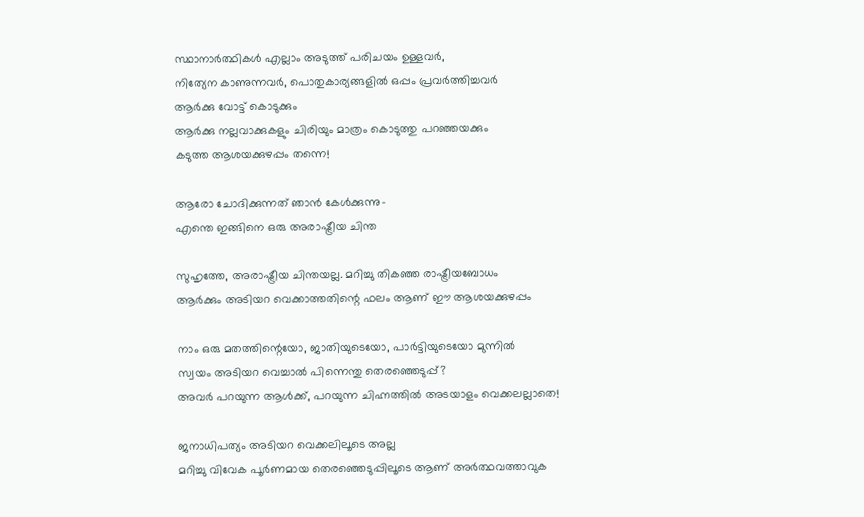സ്ഥാനാർത്ഥികൾ എല്ലാം അടുത്ത് പരിചയം ഉള്ളവർ,
നിത്യേന കാണുന്നവർ, പൊതുകാര്യങ്ങളിൽ ഒപ്പം പ്രവർത്തിച്ചവർ
ആർക്കു വോട്ട് കൊടുക്കും
ആർക്കു നല്ലവാക്കുകളും ചിരിയും മാത്രം കൊടുത്തു പറഞ്ഞയക്കും
കടുത്ത ആശയക്കുഴപ്പം തന്നെ!

ആരോ ചോദിക്കുന്നത് ഞാൻ കേൾക്കുന്നു-
എന്തെ ഇങ്ങിനെ ഒരു അരാഷ്ട്രീയ ചിന്ത

സുഹൃത്തേ, അരാഷ്ട്രീയ ചിന്തയല്ല. മറിച്ചു തികഞ്ഞ രാഷ്ട്രീയബോധം
ആർക്കും അടിയറ വെക്കാത്തതിന്റെ ഫലം ആണ് ഈ ആശയക്കുഴപ്പം

നാം ഒരു മതത്തിന്റെയോ, ജാതിയുടെയോ, പാർട്ടിയുടെയോ മുന്നിൽ
സ്വയം അടിയറ വെച്ചാൽ പിന്നെന്തു തെരഞ്ഞെടുപ്പ്?
അവർ പറയുന്ന ആൾക്ക്, പറയുന്ന ചിഹ്നത്തിൽ അടയാളം വെക്കലല്ലാതെ!

ജനാധിപത്യം അടിയറ വെക്കലിലൂടെ അല്ല
മറിച്ചു വിവേക പൂർണമായ തെരഞ്ഞെടുപ്പിലൂടെ ആണ് അർത്ഥവത്താവുക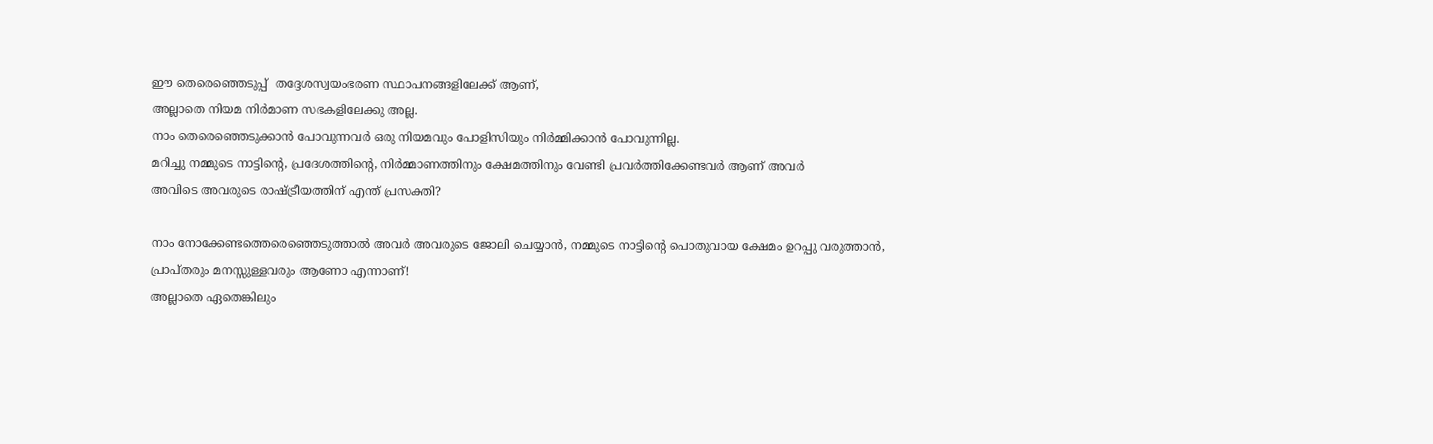ഈ തെരെഞ്ഞെടുപ്പ്  തദ്ദേശസ്വയംഭരണ സ്ഥാപനങ്ങളിലേക്ക് ആണ്,
അല്ലാതെ നിയമ നിർമാണ സഭകളിലേക്കു അല്ല.
നാം തെരെഞ്ഞെടുക്കാൻ പോവുന്നവർ ഒരു നിയമവും പോളിസിയും നിർമ്മിക്കാൻ പോവുന്നില്ല.
മറിച്ചു നമ്മുടെ നാട്ടിന്റെ, പ്രദേശത്തിന്റെ, നിർമ്മാണത്തിനും ക്ഷേമത്തിനും വേണ്ടി പ്രവർത്തിക്കേണ്ടവർ ആണ് അവർ
അവിടെ അവരുടെ രാഷ്ട്രീയത്തിന് എന്ത് പ്രസക്തി?

നാം നോക്കേണ്ടത്തെരെഞ്ഞെടുത്താൽ അവർ അവരുടെ ജോലി ചെയ്യാൻ, നമ്മുടെ നാട്ടിന്റെ പൊതുവായ ക്ഷേമം ഉറപ്പു വരുത്താൻ,
പ്രാപ്തരും മനസ്സുള്ളവരും ആണോ എന്നാണ്!
അല്ലാതെ ഏതെങ്കിലും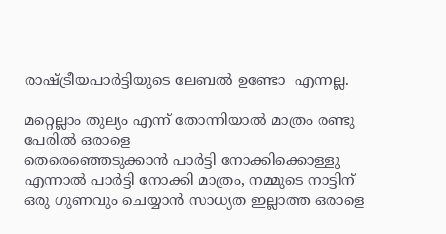രാഷ്ട്രീയപാർട്ടിയുടെ ലേബൽ ഉണ്ടോ  എന്നല്ല.

മറ്റെല്ലാം തുല്യം എന്ന് തോന്നിയാൽ മാത്രം രണ്ടു പേരിൽ ഒരാളെ
തെരെഞ്ഞെടുക്കാൻ പാർട്ടി നോക്കിക്കൊള്ളു
എന്നാൽ പാർട്ടി നോക്കി മാത്രം, നമ്മുടെ നാട്ടിന് ഒരു ഗുണവും ചെയ്യാൻ സാധ്യത ഇല്ലാത്ത ഒരാളെ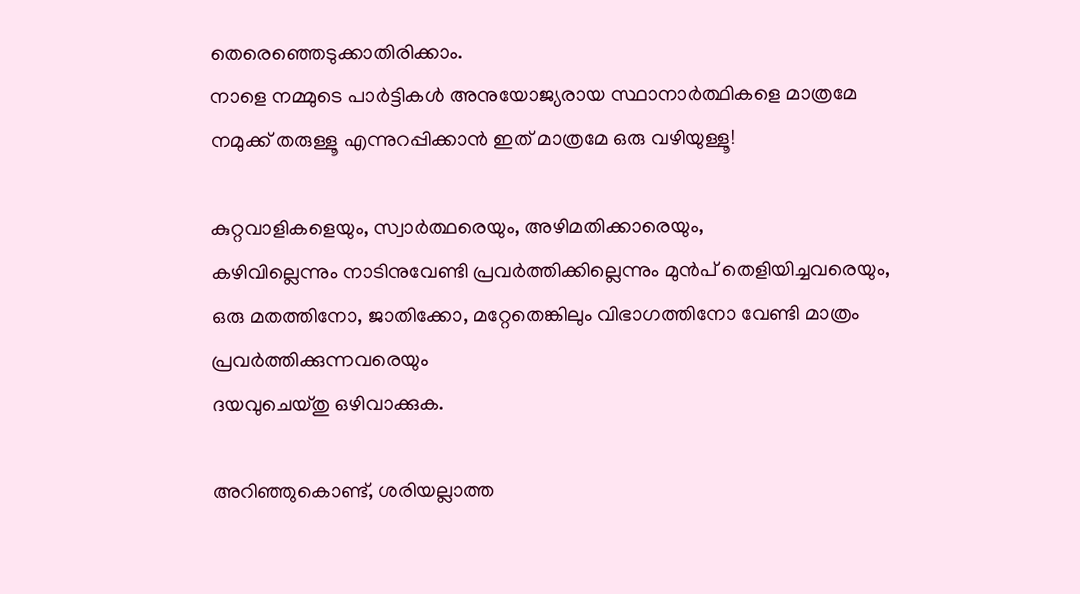തെരെഞ്ഞെടുക്കാതിരിക്കാം.
നാളെ നമ്മുടെ പാർട്ടികൾ അനുയോജ്യരായ സ്ഥാനാർത്ഥികളെ മാത്രമേ
നമുക്ക് തരുള്ളൂ എന്നുറപ്പിക്കാൻ ഇത് മാത്രമേ ഒരു വഴിയുള്ളൂ!

കുറ്റവാളികളെയും, സ്വാർത്ഥരെയും, അഴിമതിക്കാരെയും,
കഴിവില്ലെന്നും നാടിനുവേണ്ടി പ്രവർത്തിക്കില്ലെന്നും മുൻപ് തെളിയിച്ചവരെയും,
ഒരു മതത്തിനോ, ജാതിക്കോ, മറ്റേതെങ്കിലും വിഭാഗത്തിനോ വേണ്ടി മാത്രം പ്രവർത്തിക്കുന്നവരെയും
ദയവുചെയ്തു ഒഴിവാക്കുക.

അറിഞ്ഞുകൊണ്ട്, ശരിയല്ലാത്ത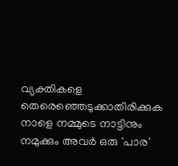വ്യക്തികളെ തെരെഞ്ഞെടുക്കാതിരിക്കുക
നാളെ നമ്മുടെ നാട്ടിനും നമുക്കും അവർ ഒരു 'പാര'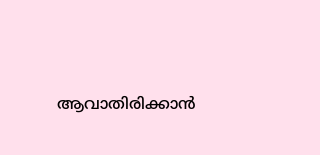ആവാതിരിക്കാൻ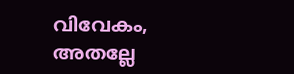വിവേകം, അതല്ലേ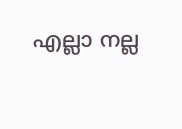എല്ലാ നല്ല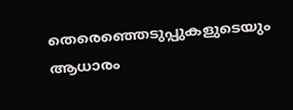തെരെഞ്ഞെടുപ്പുകളുടെയും ആധാരം